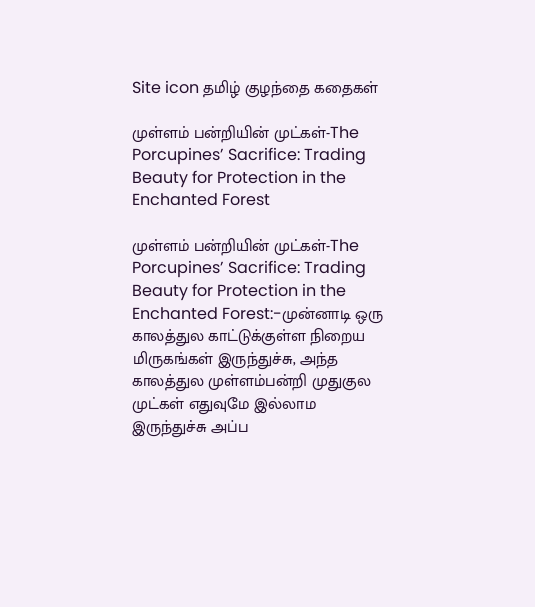Site icon தமிழ் குழந்தை கதைகள்

முள்ளம் பன்றியின் முட்கள்-The Porcupines’ Sacrifice: Trading Beauty for Protection in the Enchanted Forest

முள்ளம் பன்றியின் முட்கள்-The Porcupines’ Sacrifice: Trading Beauty for Protection in the Enchanted Forest:-முன்னாடி ஒரு காலத்துல காட்டுக்குள்ள நிறைய மிருகங்கள் இருந்துச்சு, அந்த காலத்துல முள்ளம்பன்றி முதுகுல முட்கள் எதுவுமே இல்லாம இருந்துச்சு அப்ப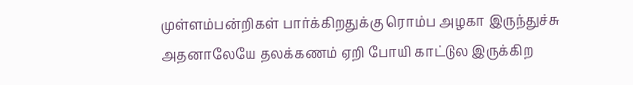முள்ளம்பன்றிகள் பார்க்கிறதுக்கு ரொம்ப அழகா இருந்துச்சு அதனாலேயே தலக்கணம் ஏறி போயி காட்டுல இருக்கிற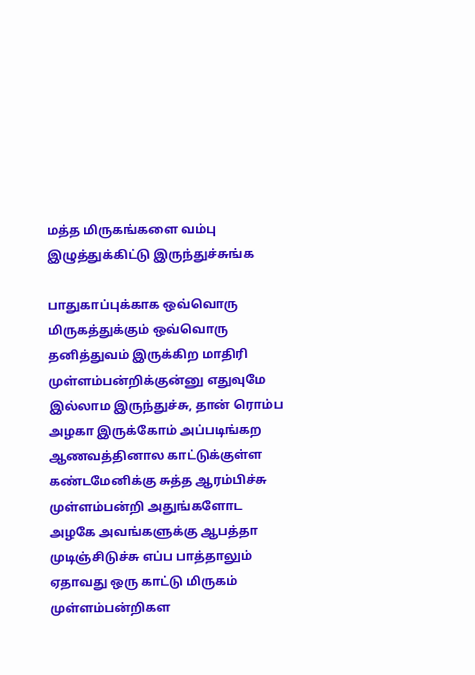மத்த மிருகங்களை வம்பு இழுத்துக்கிட்டு இருந்துச்சுங்க

பாதுகாப்புக்காக ஒவ்வொரு மிருகத்துக்கும் ஒவ்வொரு தனித்துவம் இருக்கிற மாதிரி முள்ளம்பன்றிக்குன்னு எதுவுமே இல்லாம இருந்துச்சு, தான் ரொம்ப அழகா இருக்கோம் அப்படிங்கற ஆணவத்தினால காட்டுக்குள்ள கண்டமேனிக்கு சுத்த ஆரம்பிச்சு முள்ளம்பன்றி அதுங்களோட அழகே அவங்களுக்கு ஆபத்தா முடிஞ்சிடுச்சு எப்ப பாத்தாலும் ஏதாவது ஒரு காட்டு மிருகம் முள்ளம்பன்றிகள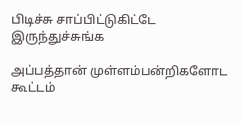பிடிச்சு சாப்பிட்டுகிட்டே இருந்துச்சுங்க

அப்பத்தான் முள்ளம்பன்றிகளோட கூட்டம்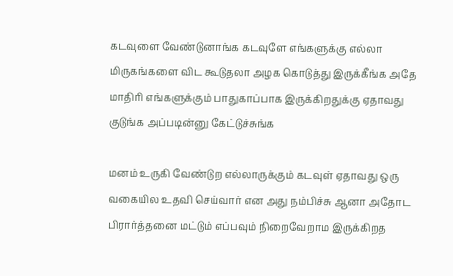கடவுளை வேண்டுனாங்க கடவுளே எங்களுக்கு எல்லா மிருகங்களை விட கூடுதலா அழக கொடுத்து இருக்கீங்க அதே மாதிரி எங்களுக்கும் பாதுகாப்பாக இருக்கிறதுக்கு ஏதாவது குடுங்க அப்படின்னு கேட்டுச்சுங்க

மனம் உருகி வேண்டுற எல்லாருக்கும் கடவுள் ஏதாவது ஒரு வகையில உதவி செய்வார் என அது நம்பிச்சு ஆனா அதோட பிரார்த்தனை மட்டும் எப்பவும் நிறைவேறாம இருக்கிறத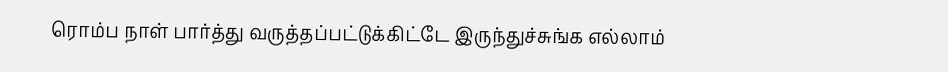ரொம்ப நாள் பார்த்து வருத்தப்பட்டுக்கிட்டே இருந்துச்சுங்க எல்லாம்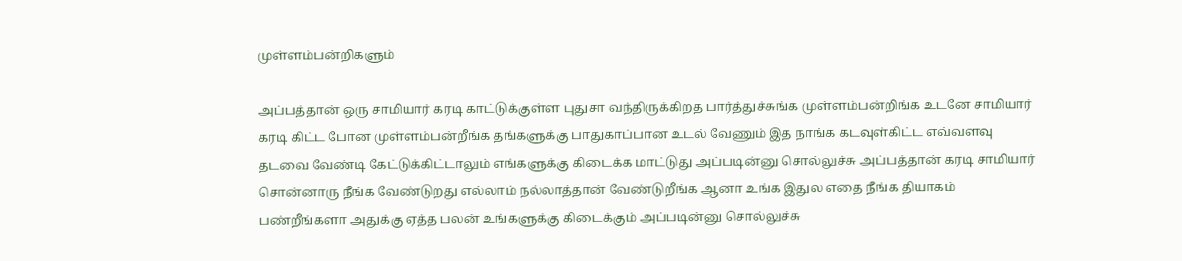முள்ளம்பன்றிகளும்

அப்பத்தான் ஒரு சாமியார் கரடி காட்டுக்குள்ள புதுசா வந்திருக்கிறத பார்த்துச்சுங்க முள்ளம்பன்றிங்க உடனே சாமியார் கரடி கிட்ட போன முள்ளம்பன்றீங்க தங்களுக்கு பாதுகாப்பான உடல் வேணும் இத நாங்க கடவுள்கிட்ட எவ்வளவு தடவை வேண்டி கேட்டுக்கிட்டாலும் எங்களுக்கு கிடைக்க மாட்டுது அப்படின்னு சொல்லுச்சு அப்பத்தான் கரடி சாமியார் சொன்னாரு நீங்க வேண்டுறது எல்லாம் நல்லாத்தான் வேண்டுறீங்க ஆனா உங்க இதுல எதை நீங்க தியாகம் பண்றீங்களா அதுக்கு ஏத்த பலன் உங்களுக்கு கிடைக்கும் அப்படின்னு சொல்லுச்சு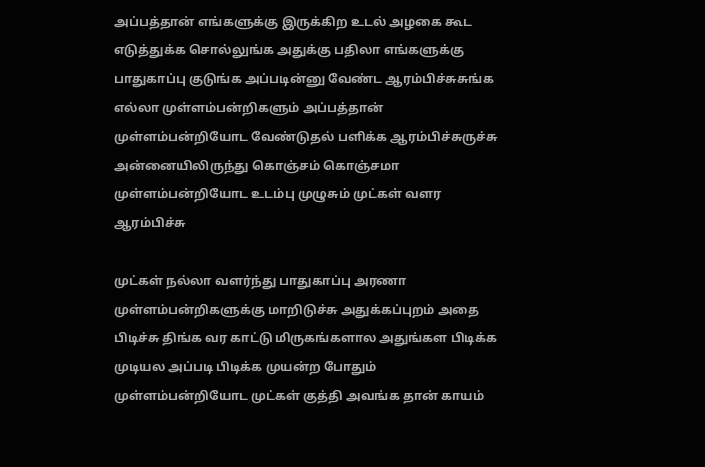அப்பத்தான் எங்களுக்கு இருக்கிற உடல் அழகை கூட எடுத்துக்க சொல்லுங்க அதுக்கு பதிலா எங்களுக்கு பாதுகாப்பு குடுங்க அப்படின்னு வேண்ட ஆரம்பிச்சுசுங்க எல்லா முள்ளம்பன்றிகளும் அப்பத்தான் முள்ளம்பன்றியோட வேண்டுதல் பளிக்க ஆரம்பிச்சுருச்சு அன்னையிலிருந்து கொஞ்சம் கொஞ்சமா முள்ளம்பன்றியோட உடம்பு முழுசும் முட்கள் வளர ஆரம்பிச்சு

முட்கள் நல்லா வளர்ந்து பாதுகாப்பு அரணா முள்ளம்பன்றிகளுக்கு மாறிடுச்சு அதுக்கப்புறம் அதை பிடிச்சு திங்க வர காட்டு மிருகங்களால அதுங்கள பிடிக்க முடியல அப்படி பிடிக்க முயன்ற போதும் முள்ளம்பன்றியோட முட்கள் குத்தி அவங்க தான் காயம்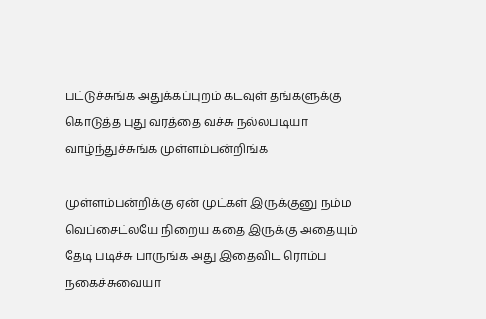பட்டுச்சுங்க அதுக்கப்புறம் கடவுள் தங்களுக்கு கொடுத்த புது வரத்தை வச்சு நல்லபடியா வாழ்ந்துச்சுங்க முள்ளம்பன்றிங்க

முள்ளம்பன்றிக்கு ஏன் முட்கள் இருக்குனு நம்ம வெப்சைட்லயே நிறைய கதை இருக்கு அதையும் தேடி படிச்சு பாருங்க அது இதைவிட ரொம்ப நகைச்சுவையா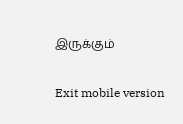இருக்கும்

Exit mobile version